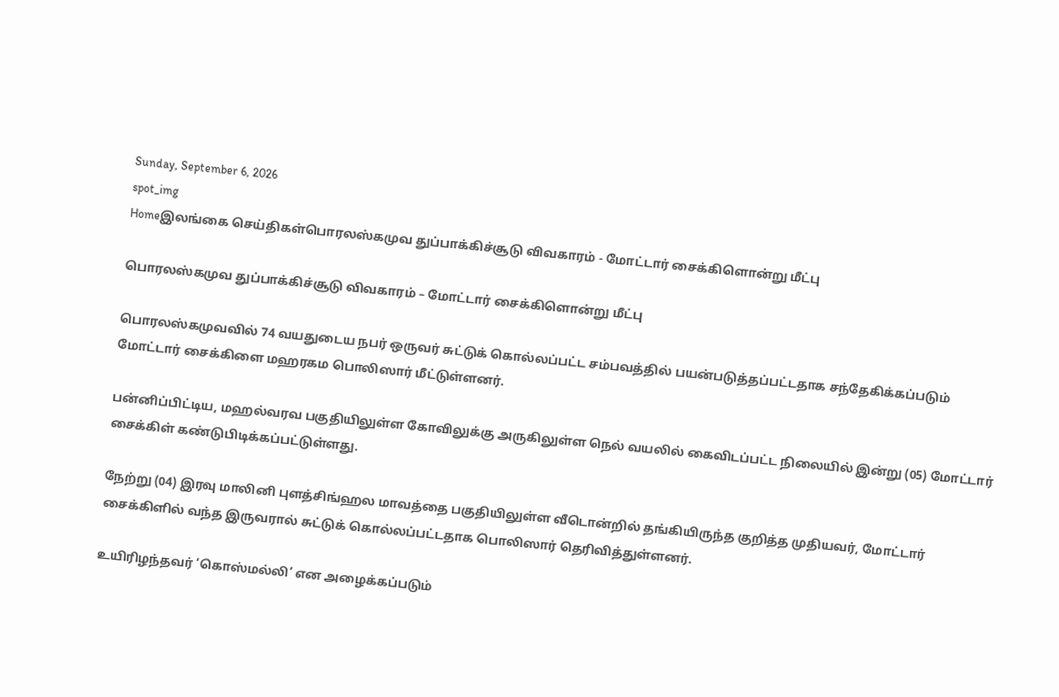Sunday, September 6, 2026
spot_img
Homeஇலங்கை செய்திகள்பொரலஸ்கமுவ துப்பாக்கிச்சூடு விவகாரம் - மோட்டார் சைக்கிளொன்று மீட்பு

பொரலஸ்கமுவ துப்பாக்கிச்சூடு விவகாரம் – மோட்டார் சைக்கிளொன்று மீட்பு

பொரலஸ்கமுவவில் 74 வயதுடைய நபர் ஒருவர் சுட்டுக் கொல்லப்பட்ட சம்பவத்தில் பயன்படுத்தப்பட்டதாக சந்தேகிக்கப்படும் மோட்டார் சைக்கிளை மஹரகம பொலிஸார் மீட்டுள்ளனர்.

பன்னிப்பிட்டிய, மஹல்வரவ பகுதியிலுள்ள கோவிலுக்கு அருகிலுள்ள நெல் வயலில் கைவிடப்பட்ட நிலையில் இன்று (05) மோட்டார் சைக்கிள் கண்டுபிடிக்கப்பட்டுள்ளது.

நேற்று (04) இரவு மாலினி புளத்சிங்ஹல மாவத்தை பகுதியிலுள்ள வீடொன்றில் தங்கியிருந்த குறித்த முதியவர், மோட்டார் சைக்கிளில் வந்த இருவரால் சுட்டுக் கொல்லப்பட்டதாக பொலிஸார் தெரிவித்துள்ளனர்.

உயிரிழந்தவர் ‘கொஸ்மல்லி’ என அழைக்கப்படும்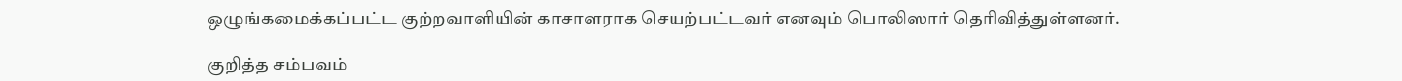ஒழுங்கமைக்கப்பட்ட குற்றவாளியின் காசாளராக செயற்பட்டவர் எனவும் பொலிஸார் தெரிவித்துள்ளனர்.

குறித்த சம்பவம்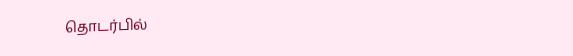தொடர்பில்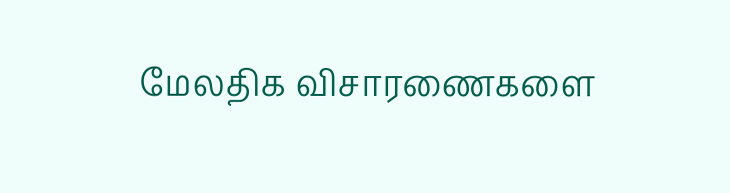மேலதிக விசாரணைகளை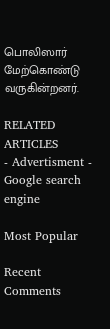பொலிஸார் மேற்கொண்டு வருகின்றனர்.

RELATED ARTICLES
- Advertisment -
Google search engine

Most Popular

Recent Comments